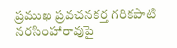ప్రముఖ ప్రవచనకర్త గరికపాటి నరసింహారావుపై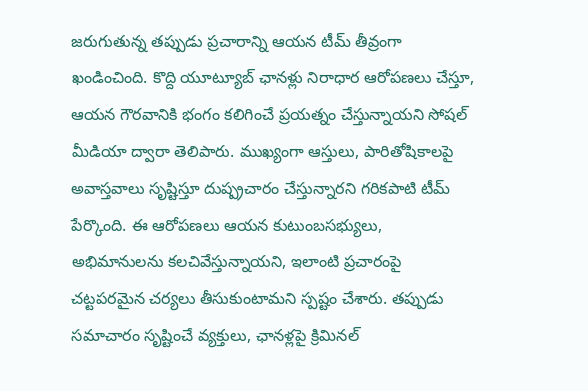జరుగుతున్న తప్పుడు ప్రచారాన్ని ఆయన టీమ్ తీవ్రంగా ఖండించింది. కొద్ది యూట్యూబ్ ఛానళ్లు నిరాధార ఆరోపణలు చేస్తూ, ఆయన గౌరవానికి భంగం కలిగించే ప్రయత్నం చేస్తున్నాయని సోషల్ మీడియా ద్వారా తెలిపారు. ముఖ్యంగా ఆస్తులు, పారితోషికాలపై అవాస్తవాలు సృష్టిస్తూ దుష్ప్రచారం చేస్తున్నారని గరికపాటి టీమ్ పేర్కొంది. ఈ ఆరోపణలు ఆయన కుటుంబసభ్యులు, అభిమానులను కలచివేస్తున్నాయని, ఇలాంటి ప్రచారంపై చట్టపరమైన చర్యలు తీసుకుంటామని స్పష్టం చేశారు. తప్పుడు సమాచారం సృష్టించే వ్యక్తులు, ఛానళ్లపై క్రిమినల్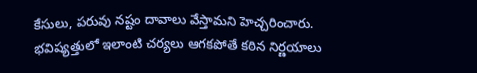కేసులు, పరువు నష్టం దావాలు వేస్తామని హెచ్చరించారు. భవిష్యత్తులో ఇలాంటి చర్యలు ఆగకపోతే కఠిన నిర్ణయాలు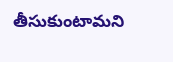తీసుకుంటామని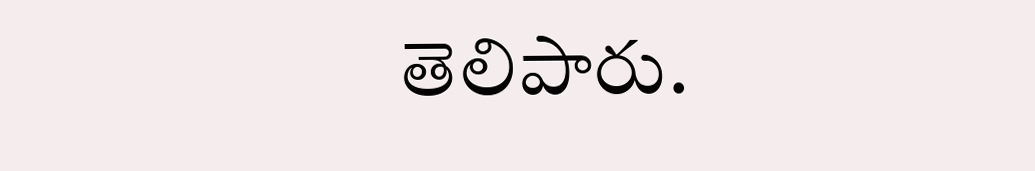తెలిపారు.